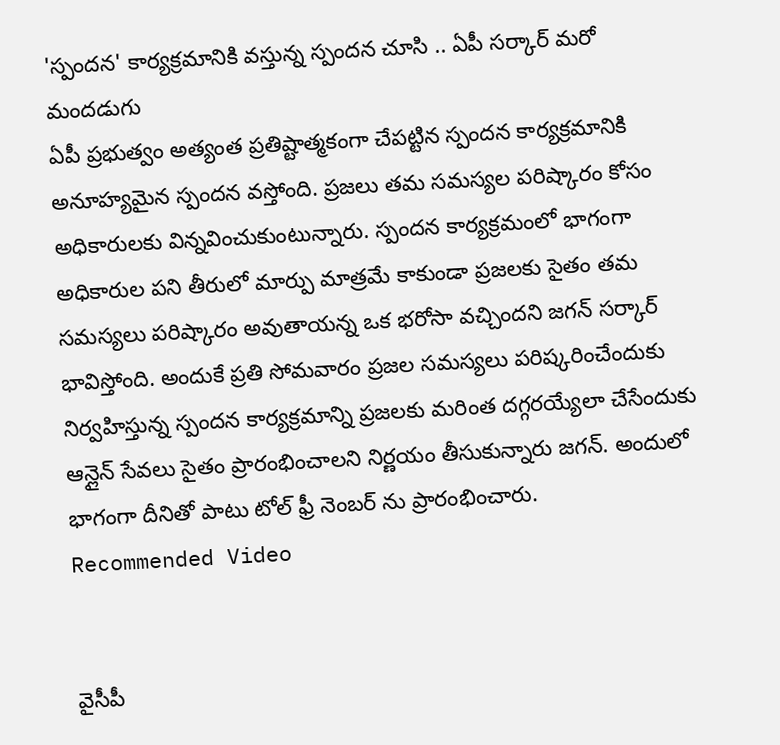'స్పందన' కార్యక్రమానికి వస్తున్న స్పందన చూసి .. ఏపీ సర్కార్ మరో మందడుగు
ఏపీ ప్రభుత్వం అత్యంత ప్రతిష్టాత్మకంగా చేపట్టిన స్పందన కార్యక్రమానికి అనూహ్యమైన స్పందన వస్తోంది. ప్రజలు తమ సమస్యల పరిష్కారం కోసం అధికారులకు విన్నవించుకుంటున్నారు. స్పందన కార్యక్రమంలో భాగంగా అధికారుల పని తీరులో మార్పు మాత్రమే కాకుండా ప్రజలకు సైతం తమ సమస్యలు పరిష్కారం అవుతాయన్న ఒక భరోసా వచ్చిందని జగన్ సర్కార్ భావిస్తోంది. అందుకే ప్రతి సోమవారం ప్రజల సమస్యలు పరిష్కరించేందుకు నిర్వహిస్తున్న స్పందన కార్యక్రమాన్ని ప్రజలకు మరింత దగ్గరయ్యేలా చేసేందుకు ఆన్లైన్ సేవలు సైతం ప్రారంభించాలని నిర్ణయం తీసుకున్నారు జగన్. అందులో భాగంగా దీనితో పాటు టోల్ ఫ్రీ నెంబర్ ను ప్రారంభించారు.
Recommended Video


వైసీపీ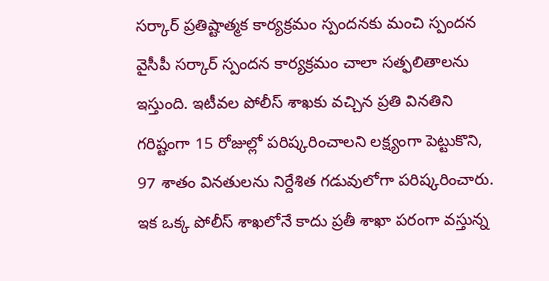సర్కార్ ప్రతిష్టాత్మక కార్యక్రమం స్పందనకు మంచి స్పందన
వైసీపీ సర్కార్ స్పందన కార్యక్రమం చాలా సత్ఫలితాలను ఇస్తుంది. ఇటీవల పోలీస్ శాఖకు వచ్చిన ప్రతి వినతిని గరిష్టంగా 15 రోజుల్లో పరిష్కరించాలని లక్ష్యంగా పెట్టుకొని, 97 శాతం వినతులను నిర్దేశిత గడువులోగా పరిష్కరించారు. ఇక ఒక్క పోలీస్ శాఖలోనే కాదు ప్రతీ శాఖా పరంగా వస్తున్న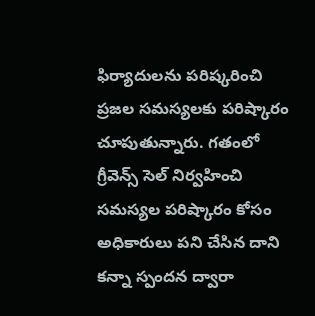ఫిర్యాదులను పరిష్కరించి ప్రజల సమస్యలకు పరిష్కారం చూపుతున్నారు. గతంలో గ్రీవెన్స్ సెల్ నిర్వహించి సమస్యల పరిష్కారం కోసం అధికారులు పని చేసిన దాని కన్నా స్పందన ద్వారా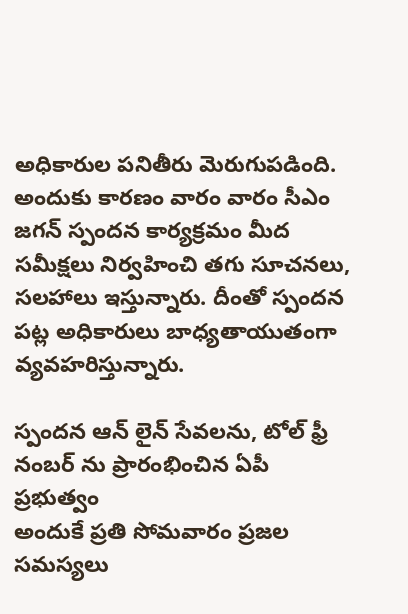అధికారుల పనితీరు మెరుగుపడింది. అందుకు కారణం వారం వారం సీఎం జగన్ స్పందన కార్యక్రమం మీద సమీక్షలు నిర్వహించి తగు సూచనలు, సలహాలు ఇస్తున్నారు. దీంతో స్పందన పట్ల అధికారులు బాధ్యతాయుతంగా వ్యవహరిస్తున్నారు.

స్పందన ఆన్ లైన్ సేవలను, టోల్ ఫ్రీ నంబర్ ను ప్రారంభించిన ఏపీ ప్రభుత్వం
అందుకే ప్రతి సోమవారం ప్రజల సమస్యలు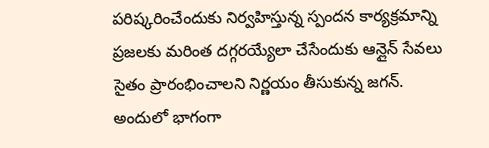పరిష్కరించేందుకు నిర్వహిస్తున్న స్పందన కార్యక్రమాన్ని ప్రజలకు మరింత దగ్గరయ్యేలా చేసేందుకు ఆన్లైన్ సేవలు సైతం ప్రారంభించాలని నిర్ణయం తీసుకున్న జగన్. అందులో భాగంగా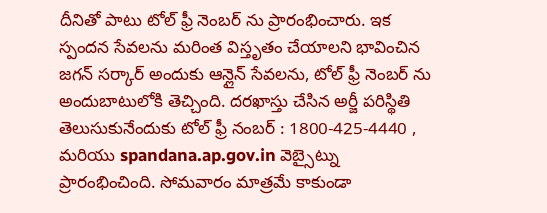దీనితో పాటు టోల్ ఫ్రీ నెంబర్ ను ప్రారంభించారు. ఇక స్పందన సేవలను మరింత విస్తృతం చేయాలని భావించిన జగన్ సర్కార్ అందుకు ఆన్లైన్ సేవలను, టోల్ ఫ్రీ నెంబర్ ను అందుబాటులోకి తెచ్చింది. దరఖాస్తు చేసిన అర్జీ పరిస్థితి తెలుసుకునేందుకు టోల్ ఫ్రీ నంబర్ : 1800-425-4440 , మరియు spandana.ap.gov.in వెబ్సైట్ను ప్రారంభించింది. సోమవారం మాత్రమే కాకుండా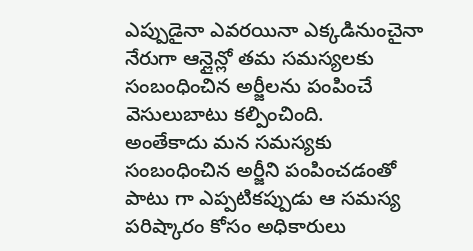ఎప్పుడైనా ఎవరయినా ఎక్కడినుంచైనా నేరుగా ఆన్లైన్లో తమ సమస్యలకు సంబంధించిన అర్జీలను పంపించే వెసులుబాటు కల్పించింది.
అంతేకాదు మన సమస్యకు సంబంధించిన అర్జీని పంపించడంతో పాటు గా ఎప్పటికప్పుడు ఆ సమస్య పరిష్కారం కోసం అధికారులు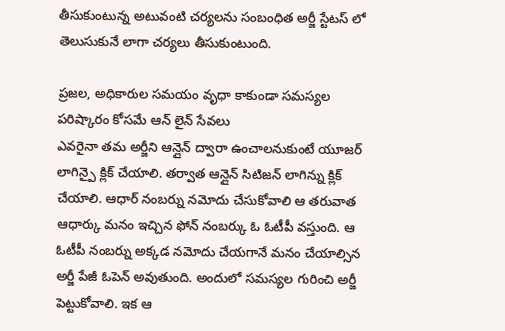తీసుకుంటున్న అటువంటి చర్యలను సంబంధిత అర్జీ స్టేటస్ లో తెలుసుకునే లాగా చర్యలు తీసుకుంటుంది.

ప్రజల, అధికారుల సమయం వృధా కాకుండా సమస్యల పరిష్కారం కోసమే ఆన్ లైన్ సేవలు
ఎవరైనా తమ అర్జీని ఆన్లైన్ ద్వారా ఉంచాలనుకుంటే యూజర్ లాగిన్పై క్లిక్ చేయాలి. తర్వాత ఆన్లైన్ సిటిజన్ లాగిన్ను క్లిక్ చేయాలి. ఆధార్ నంబర్ను నమోదు చేసుకోవాలి ఆ తరువాత ఆధార్కు మనం ఇచ్చిన ఫోన్ నంబర్కు ఓ ఓటీపీ వస్తుంది. ఆ ఓటీపీ నంబర్ను అక్కడ నమోదు చేయగానే మనం చేయాల్సిన అర్జీ పేజీ ఓపెన్ అవుతుంది. అందులో సమస్యల గురించి అర్జీ పెట్టుకోవాలి. ఇక ఆ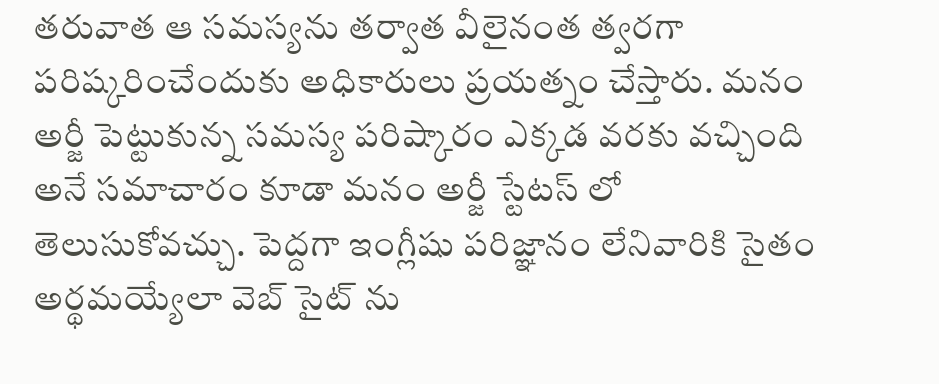తరువాత ఆ సమస్యను తర్వాత వీలైనంత త్వరగా పరిష్కరించేందుకు అధికారులు ప్రయత్నం చేస్తారు. మనం అర్జీ పెట్టుకున్న సమస్య పరిష్కారం ఎక్కడ వరకు వచ్చింది అనే సమాచారం కూడా మనం అర్జీ స్టేటస్ లో తెలుసుకోవచ్చు. పెద్దగా ఇంగ్లీషు పరిజ్ఞానం లేనివారికి సైతం అర్థమయ్యేలా వెబ్ సైట్ ను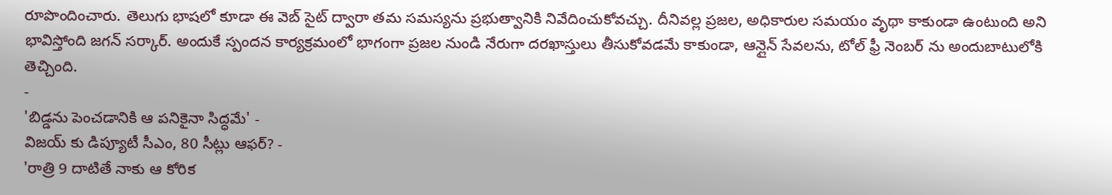రూపొందించారు. తెలుగు భాషలో కూడా ఈ వెబ్ సైట్ ద్వారా తమ సమస్యను ప్రభుత్వానికి నివేదించుకోవచ్చు. దీనివల్ల ప్రజల, అధికారుల సమయం వృథా కాకుండా ఉంటుంది అని భావిస్తోంది జగన్ సర్కార్. అందుకే స్పందన కార్యక్రమంలో భాగంగా ప్రజల నుండి నేరుగా దరఖాస్తులు తీసుకోవడమే కాకుండా, ఆన్లైన్ సేవలను, టోల్ ఫ్రీ నెంబర్ ను అందుబాటులోకి తెచ్చింది.
-
'బిడ్డను పెంచడానికి ఆ పనికైనా సిద్ధమే' -
విజయ్ కు డిప్యూటీ సీఎం, 80 సీట్లు ఆఫర్? -
'రాత్రి 9 దాటితే నాకు ఆ కోరిక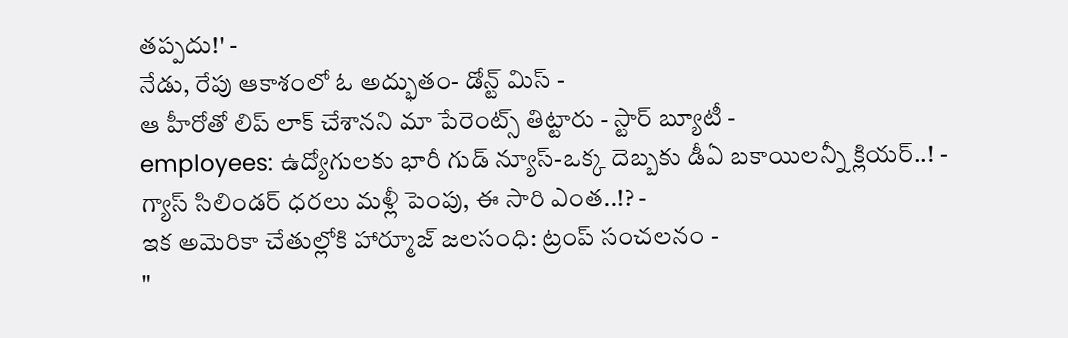తప్పదు!' -
నేడు, రేపు ఆకాశంలో ఓ అద్భుతం- డోన్ట్ మిస్ -
ఆ హీరోతో లిప్ లాక్ చేశానని మా పేరెంట్స్ తిట్టారు - స్టార్ బ్యూటీ -
employees: ఉద్యోగులకు భారీ గుడ్ న్యూస్-ఒక్క దెబ్బకు డీఏ బకాయిలన్నీ క్లియర్..! -
గ్యాస్ సిలిండర్ ధరలు మళ్లీ పెంపు, ఈ సారి ఎంత..!? -
ఇక అమెరికా చేతుల్లోకి హార్మూజ్ జలసంధి: ట్రంప్ సంచలనం -
"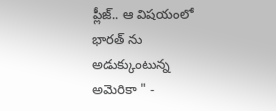ప్లీజ్.. ఆ విషయంలో భారత్ ను అడుక్కుంటున్న అమెరికా " -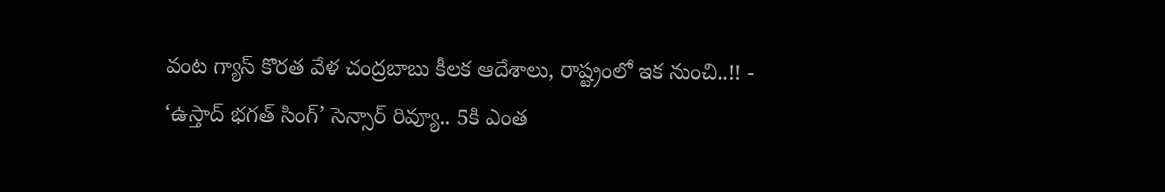వంట గ్యాస్ కొరత వేళ చంద్రబాబు కీలక ఆదేశాలు, రాష్ట్రంలో ఇక నుంచి..!! -
‘ఉస్తాద్ భగత్ సింగ్’ సెన్సార్ రివ్యూ.. 5కి ఎంత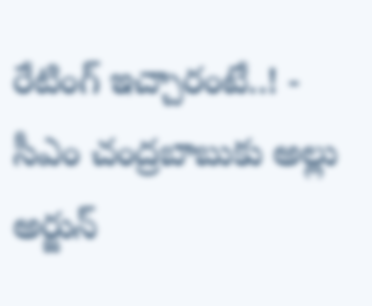రేటింగ్ ఇచ్చారంటే..! -
సీఎం చంద్రబాబుకు అల్లు అర్జున్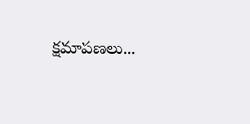క్షమాపణలు...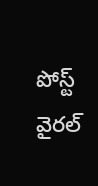పోస్ట్ వైరల్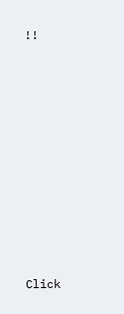!!












Click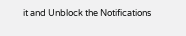it and Unblock the Notifications